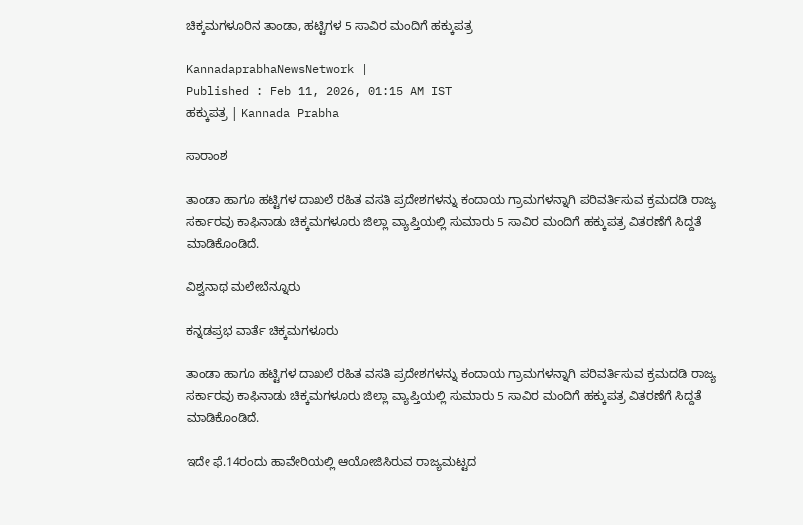ಚಿಕ್ಕಮಗಳೂರಿನ ತಾಂಡಾ, ಹಟ್ಟಿಗಳ 5 ಸಾವಿರ ಮಂದಿಗೆ ಹಕ್ಕುಪತ್ರ

KannadaprabhaNewsNetwork |
Published : Feb 11, 2026, 01:15 AM IST
ಹಕ್ಕುಪತ್ರ | Kannada Prabha

ಸಾರಾಂಶ

ತಾಂಡಾ ಹಾಗೂ ಹಟ್ಟಿಗಳ ದಾಖಲೆ ರಹಿತ ವಸತಿ ಪ್ರದೇಶಗಳನ್ನು ಕಂದಾಯ ಗ್ರಾಮಗಳನ್ನಾಗಿ ಪರಿವರ್ತಿಸುವ ಕ್ರಮದಡಿ ರಾಜ್ಯ ಸರ್ಕಾರವು ಕಾಫಿನಾಡು ಚಿಕ್ಕಮಗಳೂರು ಜಿಲ್ಲಾ ವ್ಯಾಪ್ತಿಯಲ್ಲಿ ಸುಮಾರು 5 ಸಾವಿರ ಮಂದಿಗೆ ಹಕ್ಕುಪತ್ರ ವಿತರಣೆಗೆ ಸಿದ್ದತೆ ಮಾಡಿಕೊಂಡಿದೆ.

ವಿಶ್ವನಾಥ ಮಲೇಬೆನ್ನೂರು

ಕನ್ನಡಪ್ರಭ ವಾರ್ತೆ ಚಿಕ್ಕಮಗಳೂರು

ತಾಂಡಾ ಹಾಗೂ ಹಟ್ಟಿಗಳ ದಾಖಲೆ ರಹಿತ ವಸತಿ ಪ್ರದೇಶಗಳನ್ನು ಕಂದಾಯ ಗ್ರಾಮಗಳನ್ನಾಗಿ ಪರಿವರ್ತಿಸುವ ಕ್ರಮದಡಿ ರಾಜ್ಯ ಸರ್ಕಾರವು ಕಾಫಿನಾಡು ಚಿಕ್ಕಮಗಳೂರು ಜಿಲ್ಲಾ ವ್ಯಾಪ್ತಿಯಲ್ಲಿ ಸುಮಾರು 5 ಸಾವಿರ ಮಂದಿಗೆ ಹಕ್ಕುಪತ್ರ ವಿತರಣೆಗೆ ಸಿದ್ದತೆ ಮಾಡಿಕೊಂಡಿದೆ.

ಇದೇ ಫೆ.14ರಂದು ಹಾವೇರಿಯಲ್ಲಿ ಆಯೋಜಿಸಿರುವ ರಾಜ್ಯಮಟ್ಟದ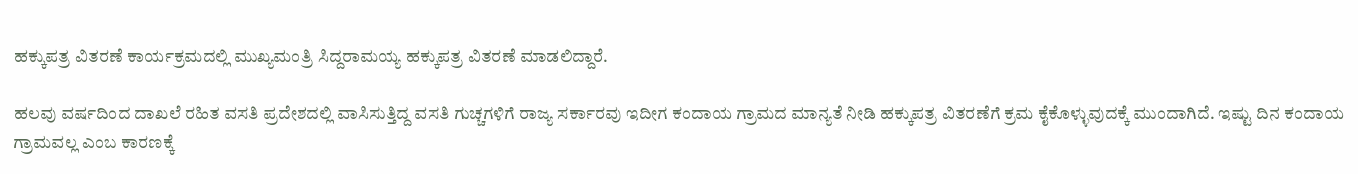ಹಕ್ಕುಪತ್ರ ವಿತರಣೆ ಕಾರ್ಯಕ್ರಮದಲ್ಲಿ ಮುಖ್ಯಮಂತ್ರಿ ಸಿದ್ದರಾಮಯ್ಯ ಹಕ್ಕುಪತ್ರ ವಿತರಣೆ ಮಾಡಲಿದ್ದಾರೆ.

ಹಲವು ವರ್ಷದಿಂದ ದಾಖಲೆ ರಹಿತ ವಸತಿ ಪ್ರದೇಶದಲ್ಲಿ ವಾಸಿಸುತ್ತಿದ್ದ ವಸತಿ ಗುಚ್ಚಗಳಿಗೆ ರಾಜ್ಯ ಸರ್ಕಾರವು ಇದೀಗ ಕಂದಾಯ ಗ್ರಾಮದ ಮಾನ್ಯತೆ ನೀಡಿ ಹಕ್ಕುಪತ್ರ ವಿತರಣೆಗೆ ಕ್ರಮ ಕೈಕೊಳ್ಳುವುದಕ್ಕೆ ಮುಂದಾಗಿದೆ. ಇಷ್ಟು ದಿನ ಕಂದಾಯ ಗ್ರಾಮವಲ್ಲ ಎಂಬ ಕಾರಣಕ್ಕೆ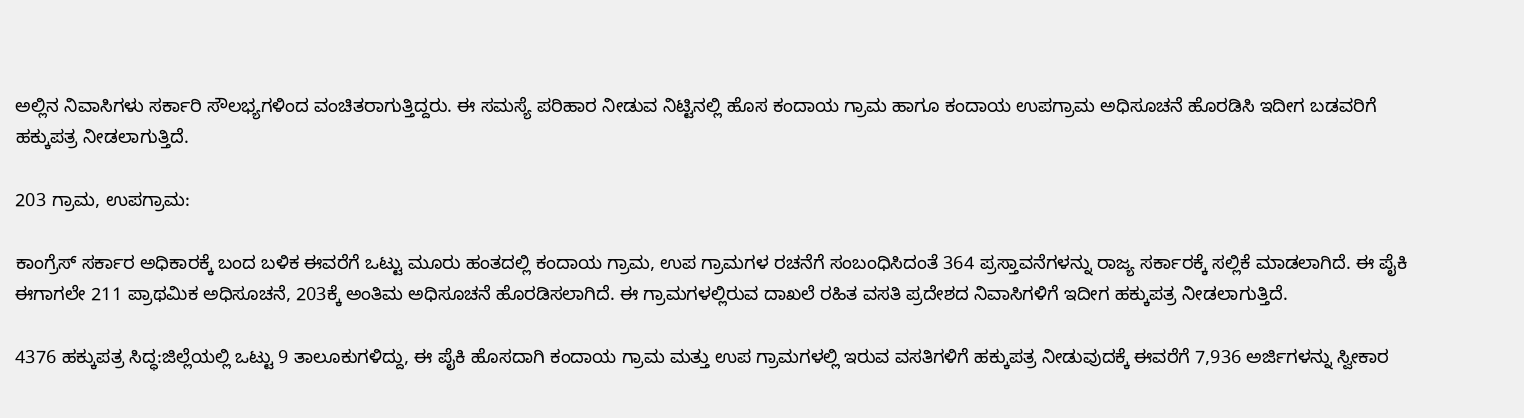ಅಲ್ಲಿನ ನಿವಾಸಿಗಳು ಸರ್ಕಾರಿ ಸೌಲಭ್ಯಗಳಿಂದ ವಂಚಿತರಾಗುತ್ತಿದ್ದರು. ಈ ಸಮಸ್ಯೆ ಪರಿಹಾರ ನೀಡುವ ನಿಟ್ಟಿನಲ್ಲಿ ಹೊಸ ಕಂದಾಯ ಗ್ರಾಮ ಹಾಗೂ ಕಂದಾಯ ಉಪಗ್ರಾಮ ಅಧಿಸೂಚನೆ ಹೊರಡಿಸಿ ಇದೀಗ ಬಡವರಿಗೆ ಹಕ್ಕುಪತ್ರ ನೀಡಲಾಗುತ್ತಿದೆ.

203 ಗ್ರಾಮ, ಉಪಗ್ರಾಮ:

ಕಾಂಗ್ರೆಸ್‌ ಸರ್ಕಾರ ಅಧಿಕಾರಕ್ಕೆ ಬಂದ ಬಳಿಕ ಈವರೆಗೆ ಒಟ್ಟು ಮೂರು ಹಂತದಲ್ಲಿ ಕಂದಾಯ ಗ್ರಾಮ, ಉಪ ಗ್ರಾಮಗಳ ರಚನೆಗೆ ಸಂಬಂಧಿಸಿದಂತೆ 364 ಪ್ರಸ್ತಾವನೆಗಳನ್ನು ರಾಜ್ಯ ಸರ್ಕಾರಕ್ಕೆ ಸಲ್ಲಿಕೆ ಮಾಡಲಾಗಿದೆ. ಈ ಪೈಕಿ ಈಗಾಗಲೇ 211 ಪ್ರಾಥಮಿಕ ಅಧಿಸೂಚನೆ, 203ಕ್ಕೆ ಅಂತಿಮ ಅಧಿಸೂಚನೆ ಹೊರಡಿಸಲಾಗಿದೆ. ಈ ಗ್ರಾಮಗಳಲ್ಲಿರುವ ದಾಖಲೆ ರಹಿತ ವಸತಿ ಪ್ರದೇಶದ ನಿವಾಸಿಗಳಿಗೆ ಇದೀಗ ಹಕ್ಕುಪತ್ರ ನೀಡಲಾಗುತ್ತಿದೆ.

4376 ಹಕ್ಕುಪತ್ರ ಸಿದ್ಧ:ಜಿಲ್ಲೆಯಲ್ಲಿ ಒಟ್ಟು 9 ತಾಲೂಕುಗಳಿದ್ದು, ಈ ಪೈಕಿ ಹೊಸದಾಗಿ ಕಂದಾಯ ಗ್ರಾಮ ಮತ್ತು ಉಪ ಗ್ರಾಮಗಳಲ್ಲಿ ಇರುವ ವಸತಿಗಳಿಗೆ ಹಕ್ಕುಪತ್ರ ನೀಡುವುದಕ್ಕೆ ಈವರೆಗೆ 7,936 ಅರ್ಜಿಗಳನ್ನು ಸ್ವೀಕಾರ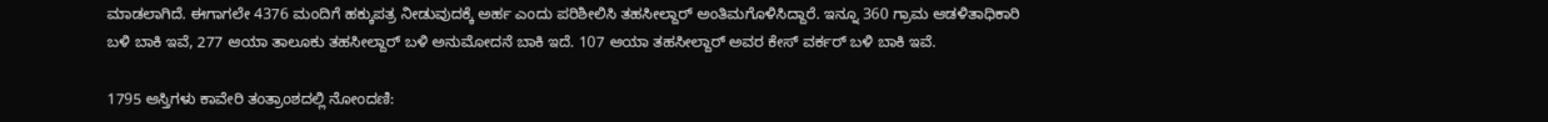ಮಾಡಲಾಗಿದೆ. ಈಗಾಗಲೇ 4376 ಮಂದಿಗೆ ಹಕ್ಕುಪತ್ರ ನೀಡುವುದಕ್ಕೆ ಅರ್ಹ ಎಂದು ಪರಿಶೀಲಿಸಿ ತಹಸೀಲ್ದಾರ್‌ ಅಂತಿಮಗೊಳಿಸಿದ್ದಾರೆ. ಇನ್ನೂ 360 ಗ್ರಾಮ ಆಡಳಿತಾಧಿಕಾರಿ ಬಳಿ ಬಾಕಿ ಇವೆ, 277 ಆಯಾ ತಾಲೂಕು ತಹಸೀಲ್ದಾರ್‌ ಬಳಿ ಅನುಮೋದನೆ ಬಾಕಿ ಇದೆ. 107 ಆಯಾ ತಹಸೀಲ್ದಾರ್‌ ಅವರ ಕೇಸ್‌ ವರ್ಕರ್‌ ಬಳಿ ಬಾಕಿ ಇವೆ.

1795 ಆಸ್ತಿಗಳು ಕಾವೇರಿ ತಂತ್ರಾಂಶದಲ್ಲಿ ನೋಂದಣಿ: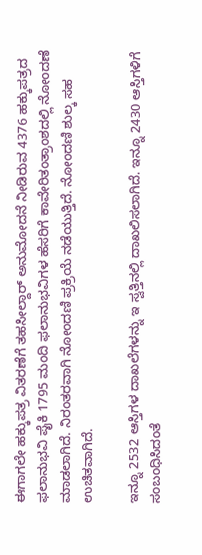ಈಗಾಗಲೇ ಹಕ್ಕುಪತ್ರ ವಿತರಣೆಗೆ ತಹಸೀಲ್ದಾರ್‌ ಅನುಮೋದನೆ ನೀಡಿರುವ 4376 ಹಕ್ಕುಪತ್ರದ ಫಲಾನುಭವಿ ಪೈಕಿ 1795 ಮಂದಿ ಫಲಾನುಭವಿಗಳ ಹೆಸರಿಗೆ ಕಾವೇರಿತಂತ್ರಾಂಶದಲ್ಲಿ ನೋಂದಣೆ ಮಾಡಲಾಗಿದೆ. ನಿರಂತರವಾಗಿ ನೋಂದಣಿ ಪ್ರಕ್ರಿಯೆ ನಡೆಯುತ್ತಿದೆ. ನೋಂದಣಿ ಶುಲ್ಕ ಸಹ ಉಚಿತವಾಗಿದೆ.

ಇನ್ನೂ 2532 ಆಸ್ತಿಗಳ ದಾಖಲೆಗಳನ್ನು ಇ ಸ್ವತ್ತಿನಲ್ಲಿ ದಾಖಲಿಸಲಾಗಿದೆ. ಇನ್ನೂ 2430 ಆಸ್ತಿಗಳಿಗೆ ಸಂಬಂಧಿಸಿದಂತೆ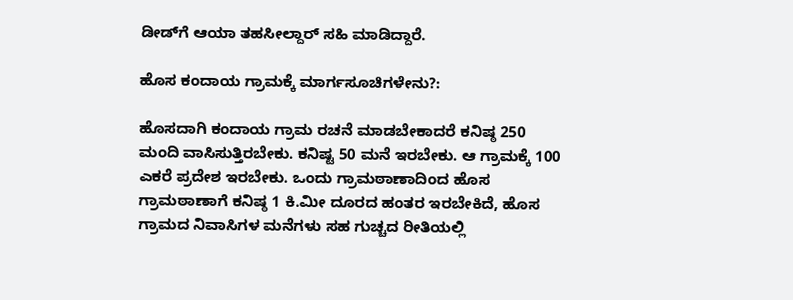ಡೀಡ್‌ಗೆ ಆಯಾ ತಹಸೀಲ್ದಾರ್‌ ಸಹಿ ಮಾಡಿದ್ದಾರೆ.

ಹೊಸ ಕಂದಾಯ ಗ್ರಾಮಕ್ಕೆ ಮಾರ್ಗಸೂಚಿಗಳೇನು?:

ಹೊಸದಾಗಿ ಕಂದಾಯ ಗ್ರಾಮ ರಚನೆ ಮಾಡಬೇಕಾದರೆ ಕನಿಷ್ಠ 250 ಮಂದಿ ವಾಸಿಸುತ್ತಿರಬೇಕು. ಕನಿಷ್ಟ 50 ಮನೆ ಇರಬೇಕು. ಆ ಗ್ರಾಮಕ್ಕೆ 100 ಎಕರೆ ಪ್ರದೇಶ ಇರಬೇಕು. ಒಂದು ಗ್ರಾಮಠಾಣಾದಿಂದ ಹೊಸ ಗ್ರಾಮಠಾಣಾಗೆ ಕನಿಷ್ಠ 1 ಕಿ.ಮೀ ದೂರದ ಹಂತರ ಇರಬೇಕಿದೆ, ಹೊಸ ಗ್ರಾಮದ ನಿವಾಸಿಗಳ ಮನೆಗಳು ಸಹ ಗುಚ್ಚದ ರೀತಿಯಲ್ಲಿ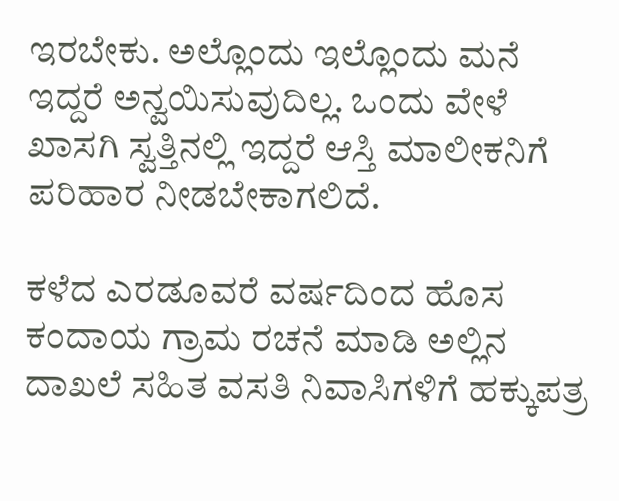ಇರಬೇಕು. ಅಲ್ಲೊಂದು ಇಲ್ಲೊಂದು ಮನೆ ಇದ್ದರೆ ಅನ್ವಯಿಸುವುದಿಲ್ಲ. ಒಂದು ವೇಳೆ ಖಾಸಗಿ ಸ್ವತ್ತಿನಲ್ಲಿ ಇದ್ದರೆ ಆಸ್ತಿ ಮಾಲೀಕನಿಗೆ ಪರಿಹಾರ ನೀಡಬೇಕಾಗಲಿದೆ.

ಕಳೆದ ಎರಡೂವರೆ ವರ್ಷದಿಂದ ಹೊಸ ಕಂದಾಯ ಗ್ರಾಮ ರಚನೆ ಮಾಡಿ ಅಲ್ಲಿನ ದಾಖಲೆ ಸಹಿತ ವಸತಿ ನಿವಾಸಿಗಳಿಗೆ ಹಕ್ಕುಪತ್ರ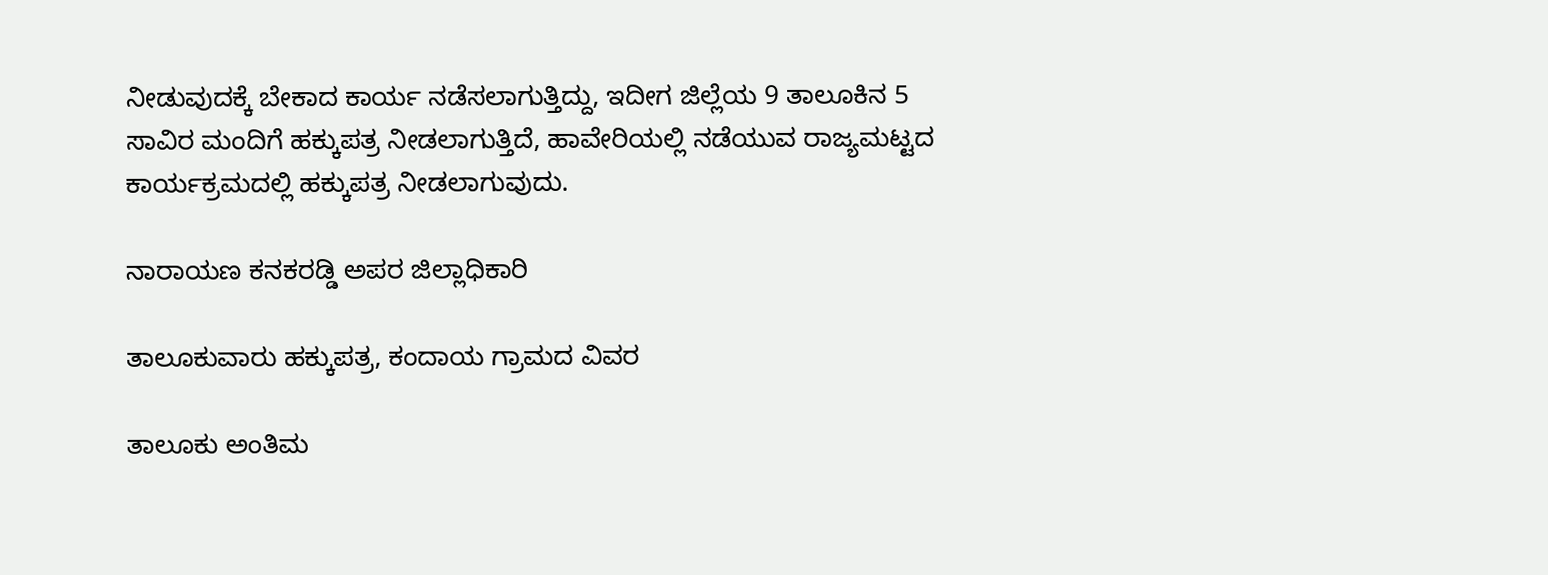ನೀಡುವುದಕ್ಕೆ ಬೇಕಾದ ಕಾರ್ಯ ನಡೆಸಲಾಗುತ್ತಿದ್ದು, ಇದೀಗ ಜಿಲ್ಲೆಯ 9 ತಾಲೂಕಿನ 5 ಸಾವಿರ ಮಂದಿಗೆ ಹಕ್ಕುಪತ್ರ ನೀಡಲಾಗುತ್ತಿದೆ, ಹಾವೇರಿಯಲ್ಲಿ ನಡೆಯುವ ರಾಜ್ಯಮಟ್ಟದ ಕಾರ್ಯಕ್ರಮದಲ್ಲಿ ಹಕ್ಕುಪತ್ರ ನೀಡಲಾಗುವುದು.

ನಾರಾಯಣ ಕನಕರಡ್ಡಿ ಅಪರ ಜಿಲ್ಲಾಧಿಕಾರಿ

ತಾಲೂಕುವಾರು ಹಕ್ಕುಪತ್ರ, ಕಂದಾಯ ಗ್ರಾಮದ ವಿವರ

ತಾಲೂಕು ಅಂತಿಮ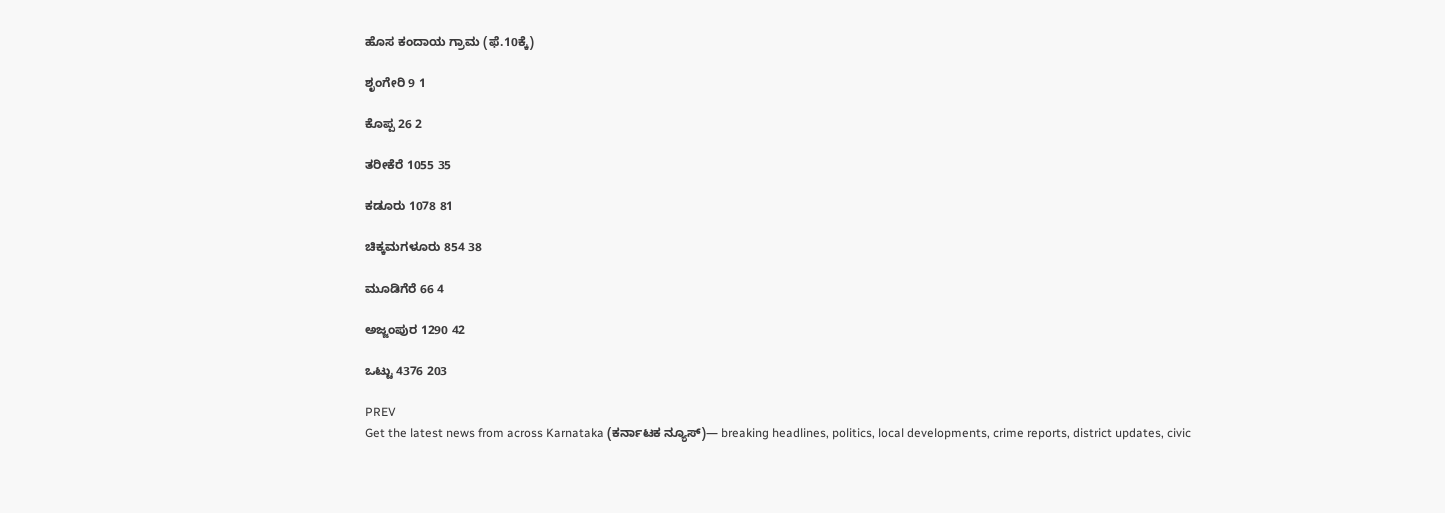ಹೊಸ ಕಂದಾಯ ಗ್ರಾಮ (ಫೆ.10ಕ್ಕೆ)

ಶೃಂಗೇರಿ 9 1

ಕೊಪ್ಪ 26 2

ತರೀಕೆರೆ 1055 35

ಕಡೂರು 1078 81

ಚಿಕ್ಕಮಗಳೂರು 854 38

ಮೂಡಿಗೆರೆ 66 4

ಅಜ್ಜಂಪುರ 1290 42

ಒಟ್ಟು 4376 203

PREV
Get the latest news from across Karnataka (ಕರ್ನಾಟಕ ನ್ಯೂಸ್)— breaking headlines, politics, local developments, crime reports, district updates, civic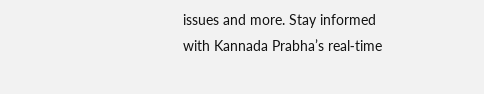issues and more. Stay informed with Kannada Prabha’s real‑time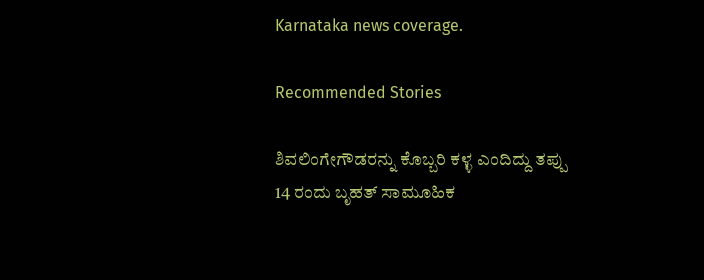Karnataka news coverage.

Recommended Stories

ಶಿವಲಿಂಗೇಗೌಡರನ್ನು ಕೊಬ್ಬರಿ ಕಳ್ಳ ಎಂದಿದ್ದು ತಪ್ಪು
14 ರಂದು ಬೃಹತ್ ಸಾಮೂಹಿಕ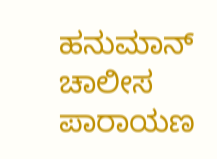ಹನುಮಾನ್ ಚಾಲೀಸ ಪಾರಾಯಣ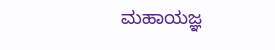ಮಹಾಯಜ್ಞ